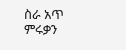ስራ አጥ ምሩቃን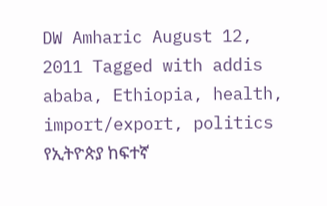DW Amharic August 12, 2011 Tagged with addis ababa, Ethiopia, health, import/export, politics የኢትዮጵያ ከፍተኛ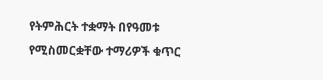የትምሕርት ተቋማት በየዓመቱ የሚስመርቋቸው ተማሪዎች ቁጥር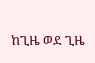ከጊዜ ወደ ጊዜ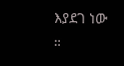እያደገ ነው ።